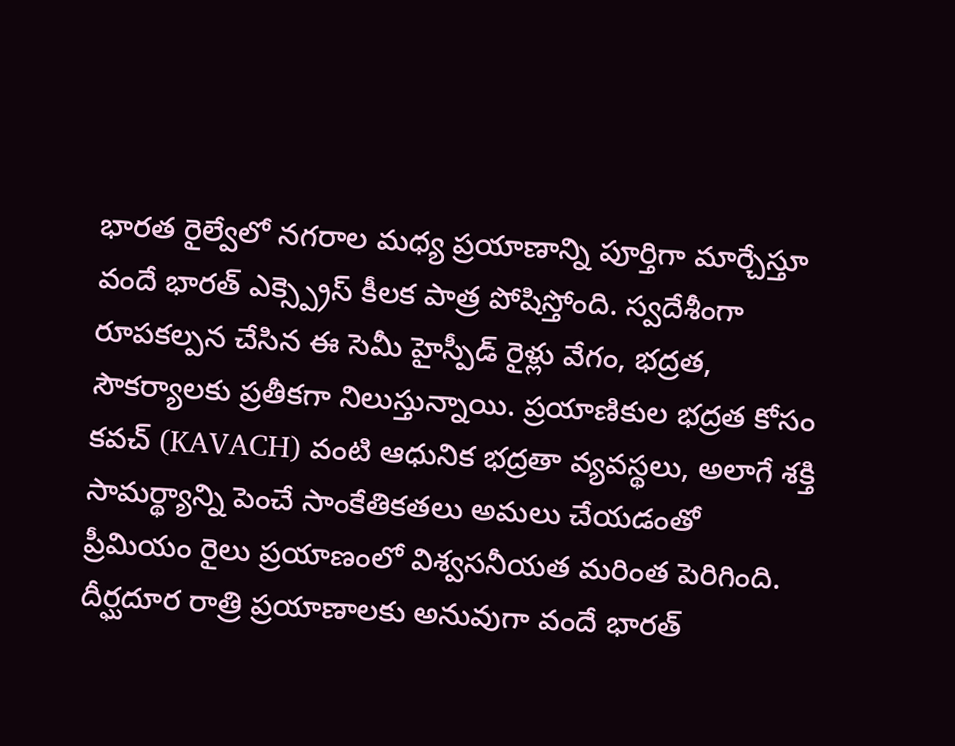భారత రైల్వేలో నగరాల మధ్య ప్రయాణాన్ని పూర్తిగా మార్చేస్తూ వందే భారత్ ఎక్స్ప్రెస్ కీలక పాత్ర పోషిస్తోంది. స్వదేశీంగా రూపకల్పన చేసిన ఈ సెమీ హైస్పీడ్ రైళ్లు వేగం, భద్రత, సౌకర్యాలకు ప్రతీకగా నిలుస్తున్నాయి. ప్రయాణికుల భద్రత కోసం కవచ్ (KAVACH) వంటి ఆధునిక భద్రతా వ్యవస్థలు, అలాగే శక్తి సామర్థ్యాన్ని పెంచే సాంకేతికతలు అమలు చేయడంతో ప్రీమియం రైలు ప్రయాణంలో విశ్వసనీయత మరింత పెరిగింది.
దీర్ఘదూర రాత్రి ప్రయాణాలకు అనువుగా వందే భారత్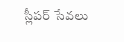స్లీపర్ సేవలు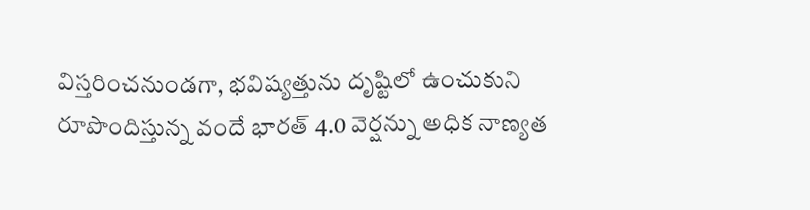విస్తరించనుండగా, భవిష్యత్తును దృష్టిలో ఉంచుకుని రూపొందిస్తున్న వందే భారత్ 4.0 వెర్షన్ను అధిక నాణ్యత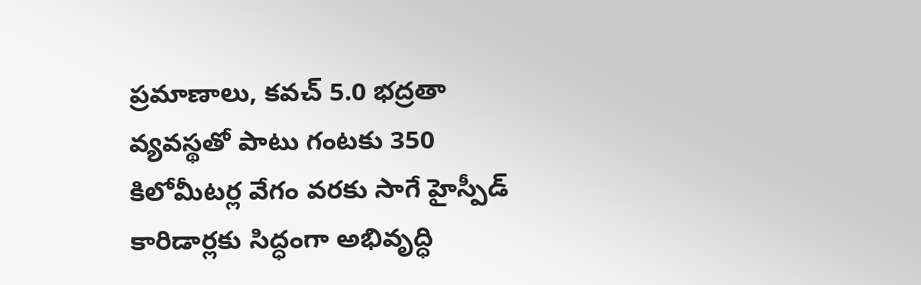ప్రమాణాలు, కవచ్ 5.0 భద్రతా వ్యవస్థతో పాటు గంటకు 350 కిలోమీటర్ల వేగం వరకు సాగే హైస్పీడ్ కారిడార్లకు సిద్ధంగా అభివృద్ధి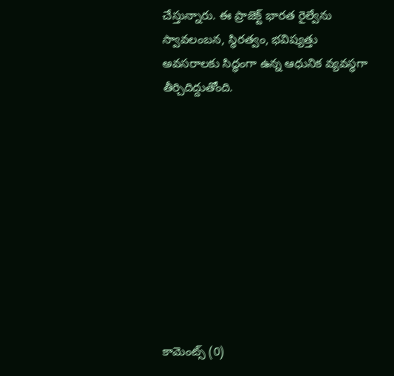చేస్తున్నారు. ఈ ప్రాజెక్ట్ భారత రైల్వేను స్వావలంబన, స్థిరత్వం, భవిష్యత్తు అవసరాలకు సిద్ధంగా ఉన్న ఆధునిక వ్యవస్థగా తీర్చిదిద్దుతోంది.










కామెంట్స్ (0)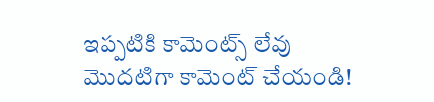ఇప్పటికి కామెంట్స్ లేవు
మొదటిగా కామెంట్ చేయండి!